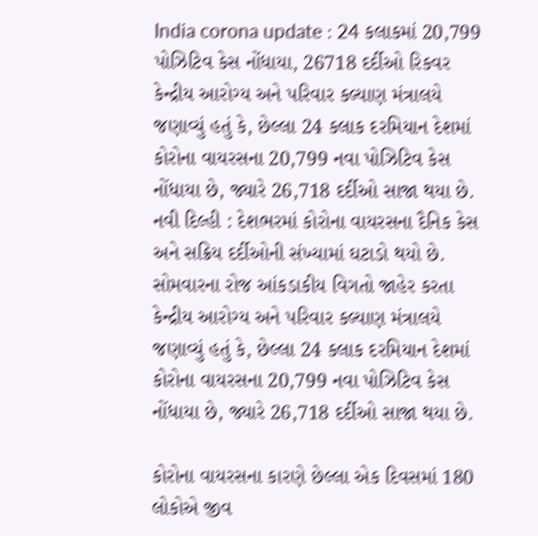India corona update : 24 કલાકમાં 20,799 પોઝિટિવ કેસ નોંધાયા, 26718 દર્દીઓ રિકવર
કેન્દ્રીય આરોગ્ય અને પરિવાર કલ્યાણ મંત્રાલયે જણાવ્યું હતું કે, છેલ્લા 24 કલાક દરમિયાન દેશમાં કોરોના વાયરસના 20,799 નવા પોઝિટિવ કેસ નોંધાયા છે, જ્યારે 26,718 દર્દીઓ સાજા થયા છે.
નવી દિલ્હી : દેશભરમાં કોરોના વાયરસના દૈનિક કેસ અને સક્રિય દર્દીઓની સંખ્યામાં ઘટાડો થયો છે. સોમવારના રોજ આંકડાકીય વિગતો જાહેર કરતા કેન્દ્રીય આરોગ્ય અને પરિવાર કલ્યાણ મંત્રાલયે જણાવ્યું હતું કે, છેલ્લા 24 કલાક દરમિયાન દેશમાં કોરોના વાયરસના 20,799 નવા પોઝિટિવ કેસ નોંધાયા છે, જ્યારે 26,718 દર્દીઓ સાજા થયા છે.

કોરોના વાયરસના કારણે છેલ્લા એક દિવસમાં 180 લોકોએ જીવ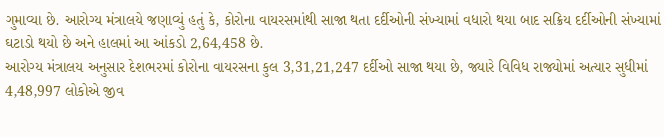ગુમાવ્યા છે. આરોગ્ય મંત્રાલયે જણાવ્યું હતું કે, કોરોના વાયરસમાંથી સાજા થતા દર્દીઓની સંખ્યામાં વધારો થયા બાદ સક્રિય દર્દીઓની સંખ્યામાં ઘટાડો થયો છે અને હાલમાં આ આંકડો 2,64,458 છે.
આરોગ્ય મંત્રાલય અનુસાર દેશભરમાં કોરોના વાયરસના કુલ 3,31,21,247 દર્દીઓ સાજા થયા છે, જ્યારે વિવિધ રાજ્યોમાં અત્યાર સુધીમાં 4,48,997 લોકોએ જીવ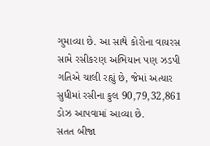ગુમાવ્યા છે. આ સાથે કોરોના વાયરસ સામે રસીકરણ અભિયાન પણ ઝડપી ગતિએ ચાલી રહ્યું છે, જેમાં અત્યાર સુધીમાં રસીના કુલ 90,79,32,861 ડોઝ આપવામાં આવ્યા છે.
સતત બીજા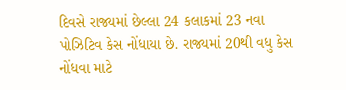દિવસે રાજ્યમાં છેલ્લા 24 કલાકમાં 23 નવા પોઝિટિવ કેસ નોંધાયા છે. રાજ્યમાં 20થી વધુ કેસ નોંધવા માટે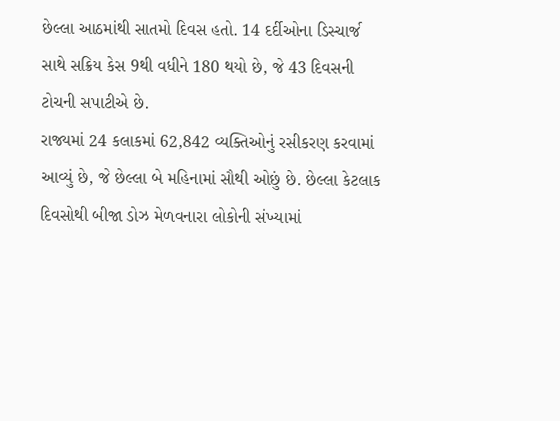છેલ્લા આઠમાંથી સાતમો દિવસ હતો. 14 દર્દીઓના ડિસ્ચાર્જ સાથે સક્રિય કેસ 9થી વધીને 180 થયો છે, જે 43 દિવસની ટોચની સપાટીએ છે.
રાજ્યમાં 24 કલાકમાં 62,842 વ્યક્તિઓનું રસીકરણ કરવામાં આવ્યું છે, જે છેલ્લા બે મહિનામાં સૌથી ઓછું છે. છેલ્લા કેટલાક દિવસોથી બીજા ડોઝ મેળવનારા લોકોની સંખ્યામાં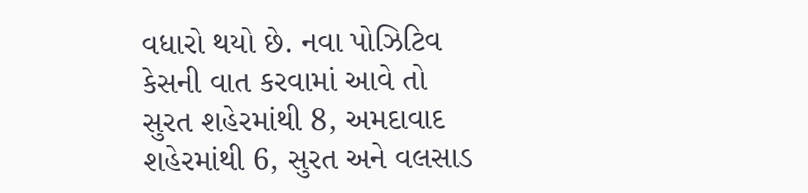વધારો થયો છે. નવા પોઝિટિવ કેસની વાત કરવામાં આવે તો સુરત શહેરમાંથી 8, અમદાવાદ શહેરમાંથી 6, સુરત અને વલસાડ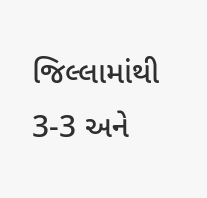જિલ્લામાંથી 3-3 અને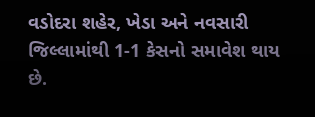વડોદરા શહેર, ખેડા અને નવસારી જિલ્લામાંથી 1-1 કેસનો સમાવેશ થાય છે.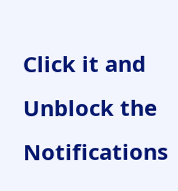Click it and Unblock the Notifications